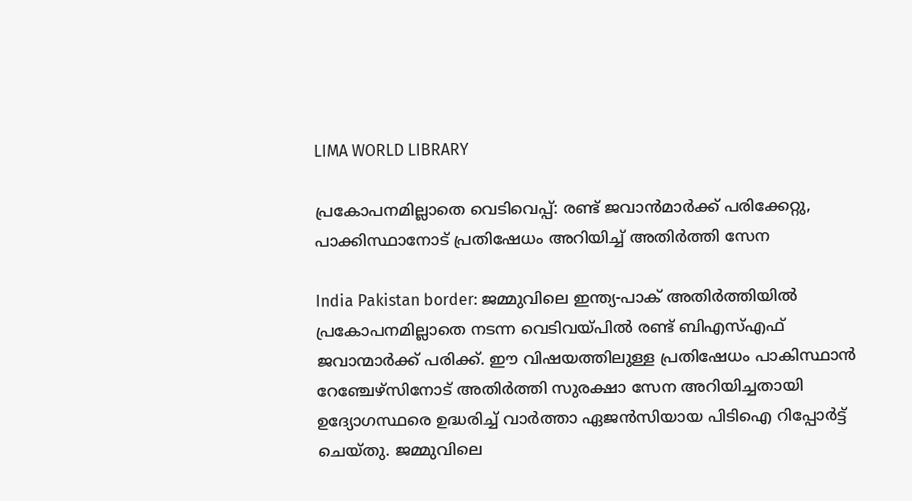LIMA WORLD LIBRARY

പ്രകോപനമില്ലാതെ വെടിവെപ്പ്: രണ്ട് ജവാൻമാർക്ക് പരിക്കേറ്റു, പാക്കിസ്ഥാനോട് പ്രതിഷേധം അറിയിച്ച് അതിർത്തി സേന

India Pakistan border: ജമ്മുവിലെ ഇന്ത്യ-പാക് അതിർത്തിയിൽ പ്രകോപനമില്ലാതെ നടന്ന വെടിവയ്പിൽ രണ്ട് ബിഎസ്എഫ് ജവാന്മാർക്ക് പരിക്ക്. ഈ വിഷയത്തിലുള്ള പ്രതിഷേധം പാകിസ്ഥാൻ റേഞ്ചേഴ്‌സിനോട് അതിർത്തി സുരക്ഷാ സേന അറിയിച്ചതായി ഉദ്യോഗസ്ഥരെ ഉദ്ധരിച്ച് വാർത്താ ഏജൻസിയായ പിടിഐ റിപ്പോർട്ട് ചെയ്തു. ജമ്മുവിലെ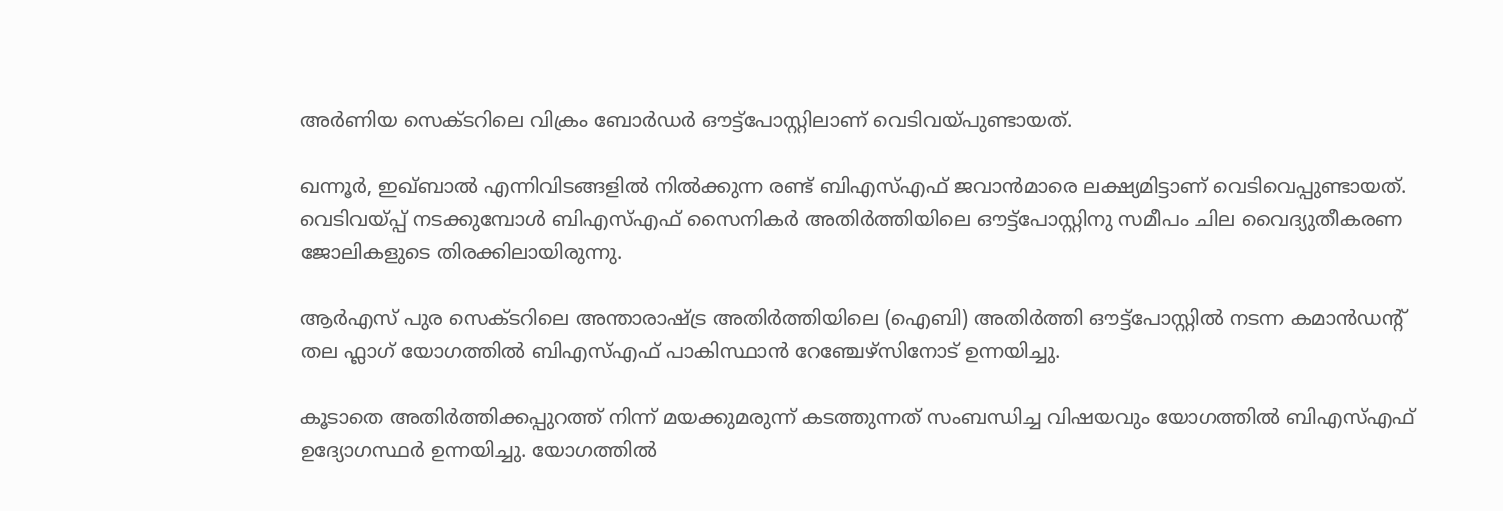അർണിയ സെക്ടറിലെ വിക്രം ബോർഡർ ഔട്ട്‌പോസ്റ്റിലാണ് വെടിവയ്പുണ്ടായത്.

ഖന്നൂർ, ഇഖ്ബാൽ എന്നിവിടങ്ങളിൽ നിൽക്കുന്ന രണ്ട് ബിഎസ്‌എഫ് ജവാൻമാരെ ലക്ഷ്യമിട്ടാണ് വെടിവെപ്പുണ്ടായത്. വെടിവയ്പ്പ് നടക്കുമ്പോൾ ബിഎസ്എഫ് സൈനികർ അതിർത്തിയിലെ ഔട്ട്‌പോസ്റ്റിനു സമീപം ചില വൈദ്യുതീകരണ ജോലികളുടെ തിരക്കിലായിരുന്നു.

ആർഎസ് പുര സെക്ടറിലെ അന്താരാഷ്ട്ര അതിർത്തിയിലെ (ഐബി) അതിർത്തി ഔട്ട്‌പോസ്റ്റിൽ നടന്ന കമാൻഡന്റ് തല ഫ്ലാഗ് യോഗത്തിൽ ബിഎസ്‌എഫ് പാകിസ്ഥാൻ റേഞ്ചേഴ്‌സിനോട് ഉന്നയിച്ചു.

കൂടാതെ അതിർത്തിക്കപ്പുറത്ത് നിന്ന് മയക്കുമരുന്ന് കടത്തുന്നത് സംബന്ധിച്ച വിഷയവും യോഗത്തിൽ ബിഎസ്എഫ് ഉദ്യോഗസ്ഥർ ഉന്നയിച്ചു. യോഗത്തിൽ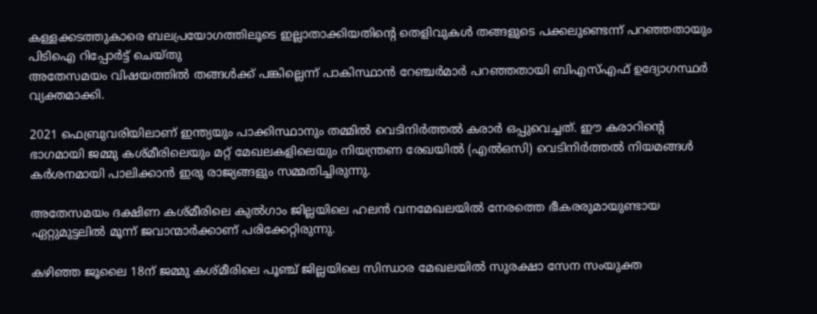കള്ളക്കടത്തുകാരെ ബലപ്രയോഗത്തിലൂടെ ഇല്ലാതാക്കിയതിന്റെ തെളിവുകൾ തങ്ങളുടെ പക്കലുണ്ടെന്ന് പറഞ്ഞതായും പിടിഐ റിപ്പോർട്ട് ചെയ്തു
അതേസമയം വിഷയത്തിൽ തങ്ങൾക്ക് പങ്കില്ലെന്ന് പാകിസ്ഥാൻ റേഞ്ചർമാർ പറഞ്ഞതായി ബിഎസ്എഫ് ഉദ്യോഗസ്ഥർ വ്യക്തമാക്കി.

2021 ഫെബ്രുവരിയിലാണ് ഇന്ത്യയും പാക്കിസ്ഥാനും തമ്മിൽ വെടിനിർത്തൽ കരാർ ഒപ്പുവെച്ചത്. ഈ കരാറിന്റെ ഭാഗമായി ജമ്മു കശ്മീരിലെയും മറ്റ് മേഖലകളിലെയും നിയന്ത്രണ രേഖയിൽ (എൽഒസി) വെടിനിർത്തൽ നിയമങ്ങൾ കർശനമായി പാലിക്കാൻ ഇരു രാജ്യങ്ങളും സമ്മതിച്ചിരുന്നു.

അതേസമയം ദക്ഷിണ കശ്മീരിലെ കുൽഗാം ജില്ലയിലെ ഹലൻ വനമേഖലയിൽ നേരത്തെ ഭീകരരുമായുണ്ടായ ഏറ്റുമുട്ടലിൽ മൂന്ന് ജവാന്മാർക്കാണ് പരിക്കേറ്റിരുന്നു.

കഴിഞ്ഞ ജൂലൈ 18ന് ജമ്മു കശ്മീരിലെ പൂഞ്ച് ജില്ലയിലെ സിന്ധാര മേഖലയിൽ സുരക്ഷാ സേന സംയുക്ത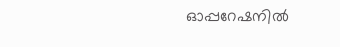ഓപ്പറേഷനിൽ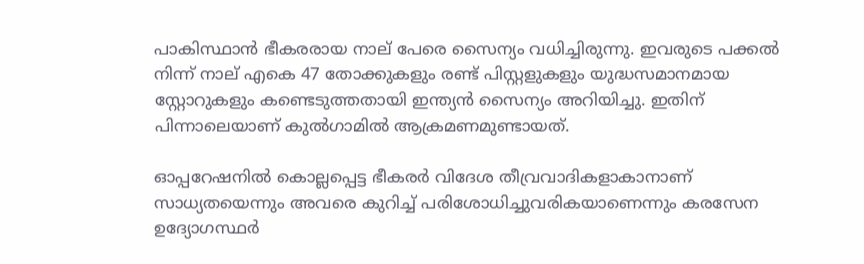പാകിസ്ഥാൻ ഭീകരരായ നാല് പേരെ സൈന്യം വധിച്ചിരുന്നു. ഇവരുടെ പക്കൽ നിന്ന് നാല് എകെ 47 തോക്കുകളും രണ്ട് പിസ്റ്റളുകളും യുദ്ധസമാനമായ സ്റ്റോറുകളും കണ്ടെടുത്തതായി ഇന്ത്യൻ സൈന്യം അറിയിച്ചു. ഇതിന് പിന്നാലെയാണ് കുൽഗാമിൽ ആക്രമണമുണ്ടായത്.

ഓപ്പറേഷനില്‍ കൊല്ലപ്പെട്ട ഭീകരര്‍ വിദേശ തീവ്രവാദികളാകാനാണ് സാധ്യതയെന്നും അവരെ കുറിച്ച് പരിശോധിച്ചുവരികയാണെന്നും കരസേന ഉദ്യോഗസ്ഥര്‍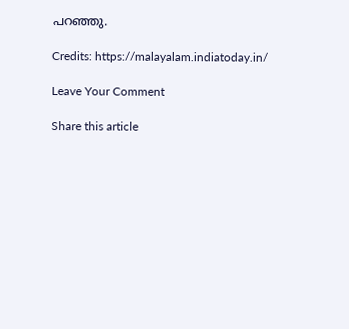പറഞ്ഞു.

Credits: https://malayalam.indiatoday.in/

Leave Your Comment

Share this article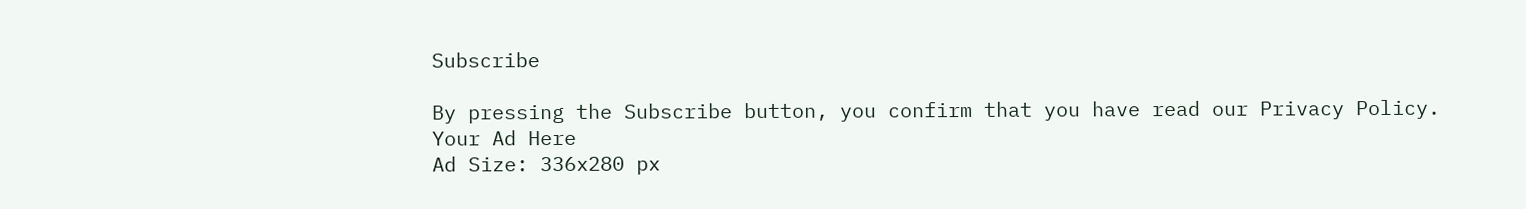Subscribe

By pressing the Subscribe button, you confirm that you have read our Privacy Policy.
Your Ad Here
Ad Size: 336x280 px